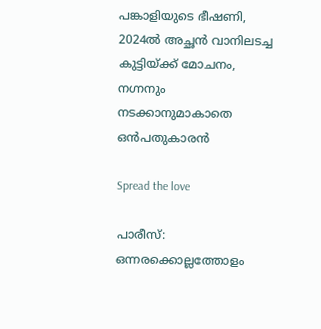പങ്കാളിയുടെ ഭീഷണി, 2024ൽ അച്ഛൻ വാനിലടച്ച കുട്ടിയ്ക്ക് മോചനം, നഗ്നനും നടക്കാനുമാകാതെ ഒൻപതുകാരൻ

Spread the love

പാരീസ്: ഒന്നരക്കൊല്ലത്തോളം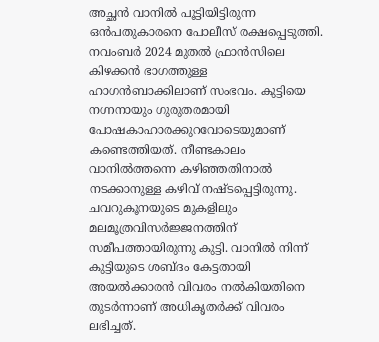അച്ഛൻ വാനിൽ പൂട്ടിയിട്ടിരുന്ന ഒൻപതുകാരനെ പോലീസ് രക്ഷപ്പെടുത്തി. നവംബർ 2024 മുതൽ ഫ്രാൻസിലെ കിഴക്കൻ ഭാഗത്തുള്ള ഹാഗൻബാക്കിലാണ് സംഭവം. കുട്ടിയെ നഗ്നനായും ഗുരുതരമായി പോഷകാഹാരക്കുറവോടെയുമാണ് കണ്ടെത്തിയത്. നീണ്ടകാലം വാനിൽത്തന്നെ കഴിഞ്ഞതിനാൽ നടക്കാനുള്ള കഴിവ് നഷ്ടപ്പെട്ടിരുന്നു. ചവറുകൂനയുടെ മുകളിലും മലമൂത്രവിസർജ്ജനത്തിന് സമീപത്തായിരുന്നു കുട്ടി. വാനിൽ നിന്ന് കുട്ടിയുടെ ശബ്ദം കേട്ടതായി അയൽക്കാരൻ വിവരം നൽകിയതിനെ തുടർന്നാണ് അധികൃതർക്ക് വിവരം ലഭിച്ചത്.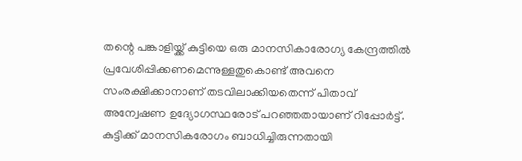തന്റെ പങ്കാളിയ്ക്ക് കുട്ടിയെ ഒരു മാനസികാരോഗ്യ കേന്ദ്രത്തിൽ പ്രവേശിപ്പിക്കണമെന്നുള്ളതുകൊണ്ട് അവനെ സംരക്ഷിക്കാനാണ് തടവിലാക്കിയതെന്ന് പിതാവ് അന്വേഷണ ഉദ്യോഗസ്ഥരോട് പറഞ്ഞതായാണ് റിപ്പോർട്ട്. കുട്ടിക്ക് മാനസികരോഗം ബാധിച്ചിരുന്നതായി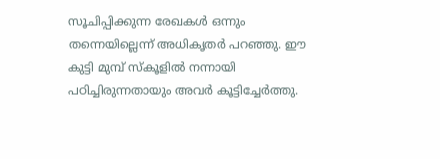സൂചിപ്പിക്കുന്ന രേഖകൾ ഒന്നും തന്നെയില്ലെന്ന് അധികൃതർ പറഞ്ഞു. ഈ കുട്ടി മുമ്പ് സ്കൂളിൽ നന്നായി പഠിച്ചിരുന്നതായും അവർ കൂട്ടിച്ചേർത്തു.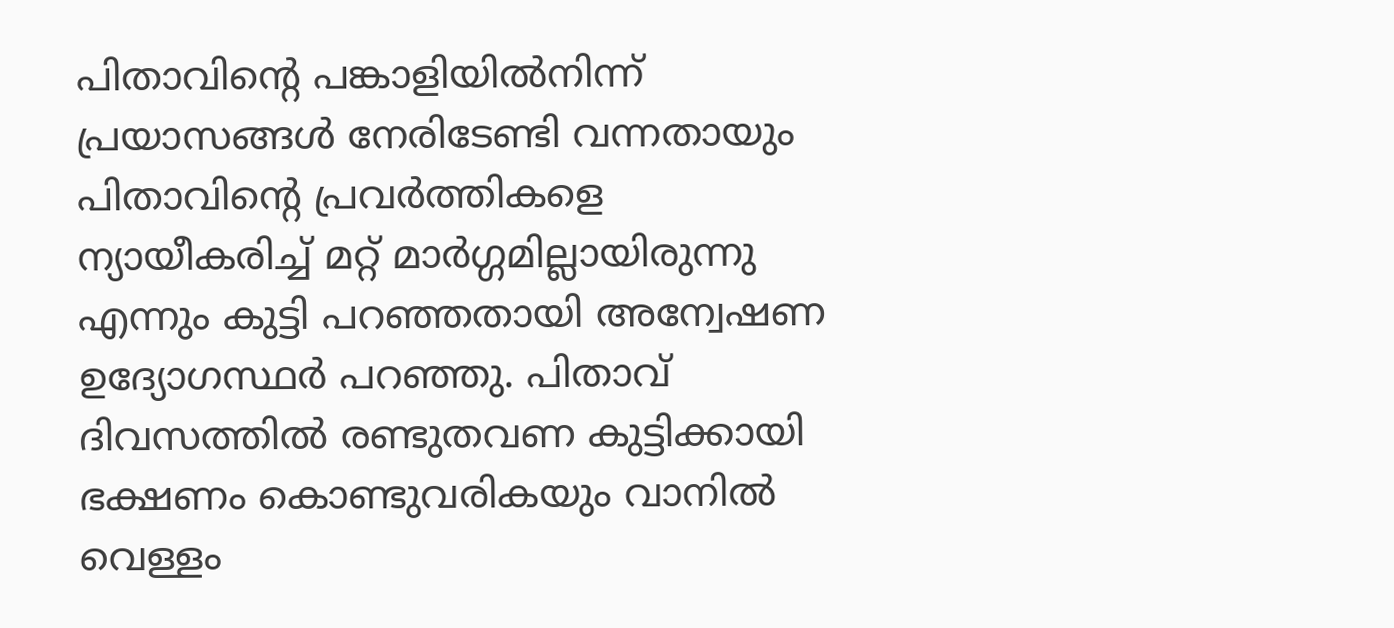പിതാവിന്റെ പങ്കാളിയിൽനിന്ന് പ്രയാസങ്ങൾ നേരിടേണ്ടി വന്നതായും പിതാവിന്റെ പ്രവർത്തികളെ ന്യായീകരിച്ച് മറ്റ് മാർഗ്ഗമില്ലായിരുന്നു എന്നും കുട്ടി പറഞ്ഞതായി അന്വേഷണ ഉദ്യോഗസ്ഥർ പറഞ്ഞു. പിതാവ് ദിവസത്തിൽ രണ്ടുതവണ കുട്ടിക്കായി ഭക്ഷണം കൊണ്ടുവരികയും വാനിൽ വെള്ളം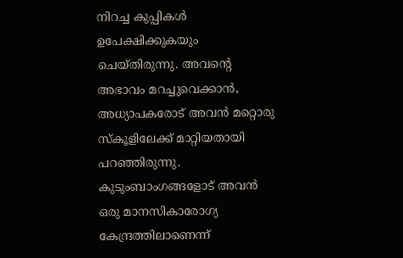നിറച്ച കുപ്പികൾ ഉപേക്ഷിക്കുകയും ചെയ്തിരുന്നു. അവന്റെ അഭാവം മറച്ചുവെക്കാൻ, അധ്യാപകരോട് അവൻ മറ്റൊരു സ്കൂളിലേക്ക് മാറ്റിയതായി പറഞ്ഞിരുന്നു. കുടുംബാംഗങ്ങളോട് അവൻ ഒരു മാനസികാരോഗ്യ കേന്ദ്രത്തിലാണെന്ന്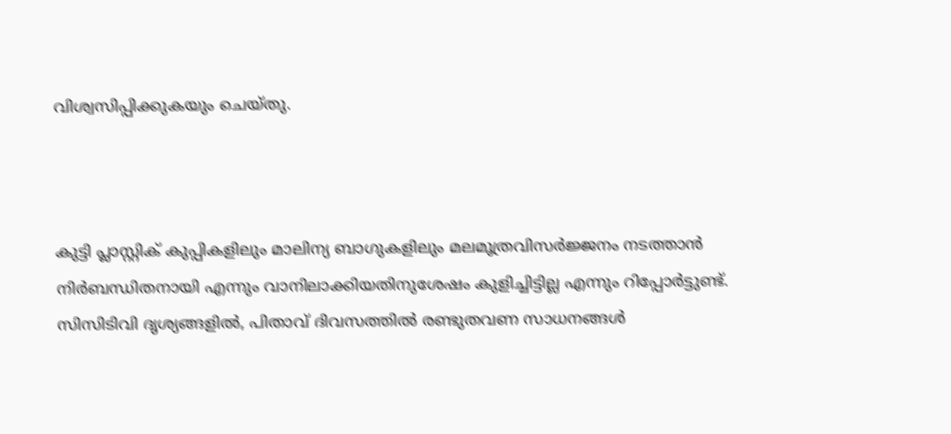വിശ്വസിപ്പിക്കുകയും ചെയ്തു.



കുട്ടി പ്ലാസ്റ്റിക് കുപ്പികളിലും മാലിന്യ ബാഗുകളിലും മലമൂത്രവിസർജ്ജനം നടത്താൻ നിർബന്ധിതനായി എന്നും വാനിലാക്കിയതിനുശേഷം കുളിച്ചിട്ടില്ല എന്നും റിപ്പോർട്ടുണ്ട്. സിസിടിവി ദൃശ്യങ്ങളിൽ, പിതാവ് ദിവസത്തിൽ രണ്ടുതവണ സാധനങ്ങൾ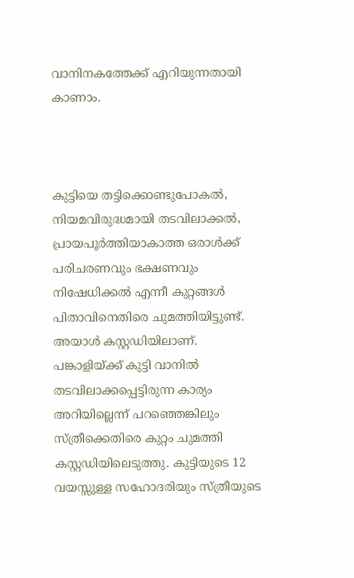വാനിനകത്തേക്ക് എറിയുന്നതായി കാണാം.



കുട്ടിയെ തട്ടിക്കൊണ്ടുപോകൽ, നിയമവിരുദ്ധമായി തടവിലാക്കൽ, പ്രായപൂർത്തിയാകാത്ത ഒരാൾക്ക് പരിചരണവും ഭക്ഷണവും നിഷേധിക്കൽ എന്നീ കുറ്റങ്ങൾ പിതാവിനെതിരെ ചുമത്തിയിട്ടുണ്ട്. അയാൾ കസ്റ്റഡിയിലാണ്. പങ്കാളിയ്ക്ക് കുട്ടി വാനിൽ തടവിലാക്കപ്പെട്ടിരുന്ന കാര്യം അറിയില്ലെന്ന് പറഞ്ഞെങ്കിലും സ്ത്രീക്കെതിരെ കുറ്റം ചുമത്തി കസ്റ്റഡിയിലെടുത്തു. കുട്ടിയുടെ 12 വയസ്സുള്ള സഹോദരിയും സ്ത്രീയുടെ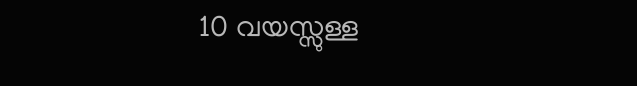10 വയസ്സുള്ള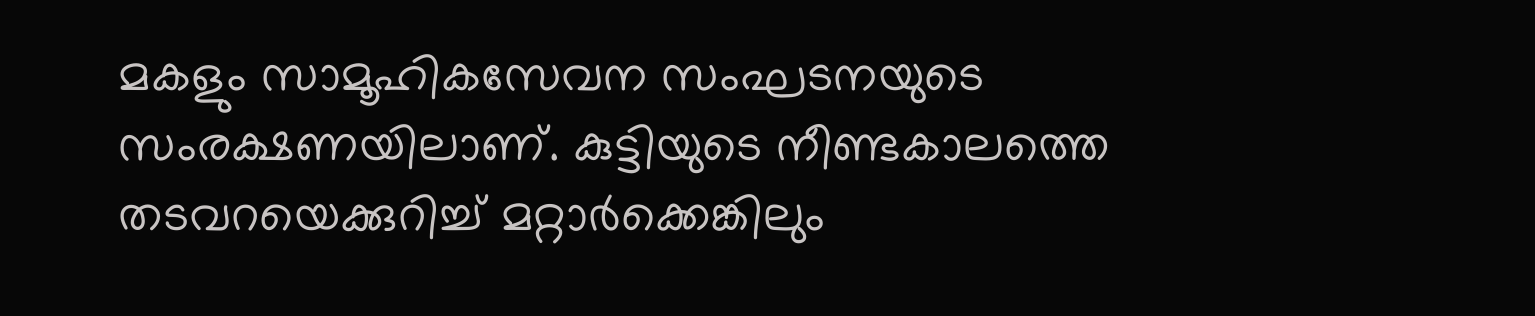മകളും സാമൂഹികസേവന സംഘടനയുടെ സംരക്ഷണയിലാണ്. കുട്ടിയുടെ നീണ്ടകാലത്തെ തടവറയെക്കുറിച്ച് മറ്റാർക്കെങ്കിലും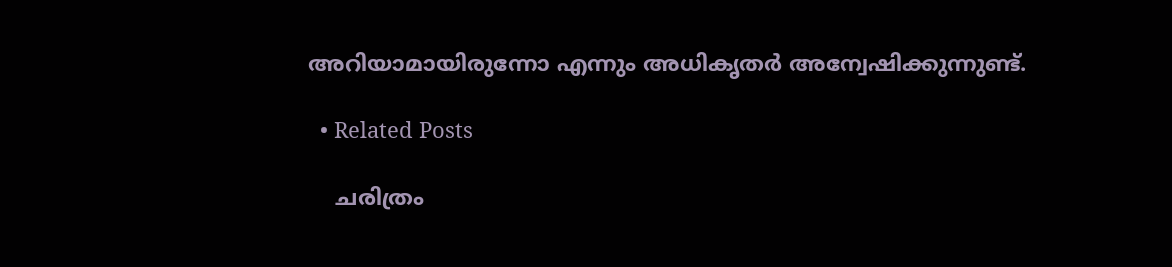അറിയാമായിരുന്നോ എന്നും അധികൃതർ അന്വേഷിക്കുന്നുണ്ട്.

  • Related Posts

    ചരിത്രം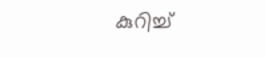കുറിച്ച്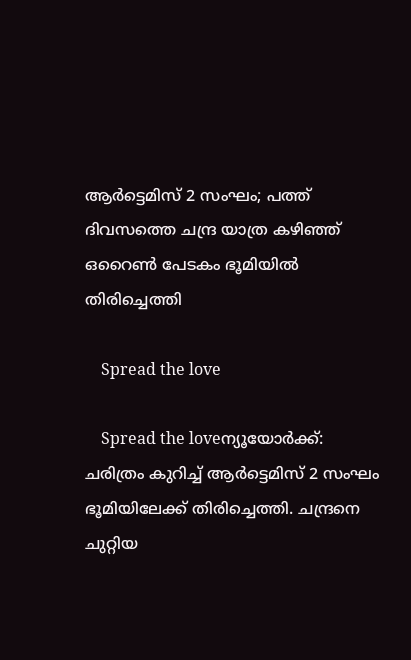ആര്‍ട്ടെമിസ് 2 സംഘം; പത്ത് ദിവസത്തെ ചന്ദ്ര യാത്ര കഴിഞ്ഞ് ഒറൈണ്‍ പേടകം ഭൂമിയില്‍ തിരിച്ചെത്തി

    Spread the love

    Spread the loveന്യൂയോര്‍ക്ക്: ചരിത്രം കുറിച്ച് ആര്‍ട്ടെമിസ് 2 സംഘം ഭൂമിയിലേക്ക് തിരിച്ചെത്തി. ചന്ദ്രനെ ചുറ്റിയ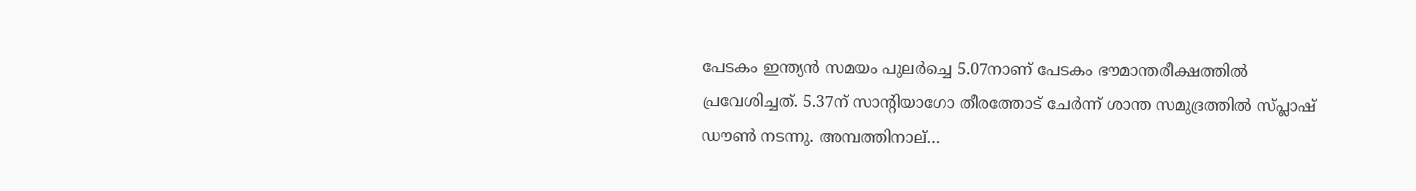പേടകം ഇന്ത്യന്‍ സമയം പുലര്‍ച്ചെ 5.07നാണ് പേടകം ഭൗമാന്തരീക്ഷത്തില്‍ പ്രവേശിച്ചത്. 5.37ന് സാന്റിയാഗോ തീരത്തോട് ചേര്‍ന്ന് ശാന്ത സമുദ്രത്തില്‍ സ്പ്ലാഷ് ഡൗണ്‍ നടന്നു. അമ്പത്തിനാല്…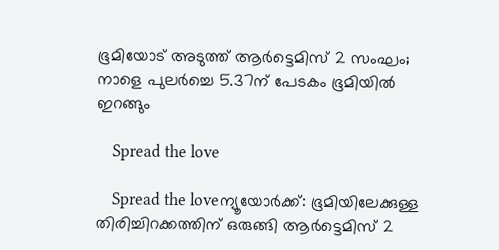ഭൂമിയോട് അടുത്ത് ആർട്ടെമിസ് 2 സംഘം; നാളെ പുലർച്ചെ 5.37ന് പേടകം ഭൂമിയിൽ ഇറങ്ങും

    Spread the love

    Spread the loveന്യൂയോർക്ക്: ഭൂമിയിലേക്കുള്ള തിരിച്ചിറക്കത്തിന് ഒരുങ്ങി ആർട്ടെമിസ് 2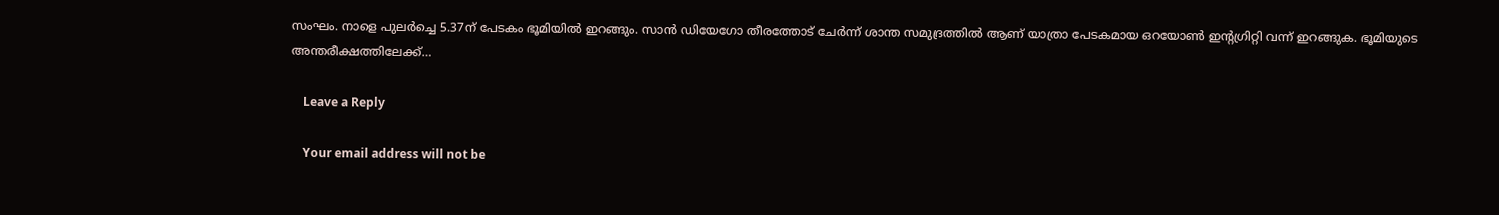സംഘം. നാളെ പുലർച്ചെ 5.37ന് പേടകം ഭൂമിയിൽ ഇറങ്ങും. സാൻ ഡിയേഗോ തീരത്തോട് ചേർന്ന് ശാന്ത സമുദ്രത്തിൽ ആണ് യാത്രാ പേടകമായ ഒറയോൺ ഇന്റഗ്രിറ്റി വന്ന് ഇറങ്ങുക. ഭൂമിയുടെ അന്തരീക്ഷത്തിലേക്ക്…

    Leave a Reply

    Your email address will not be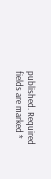published. Required fields are marked *